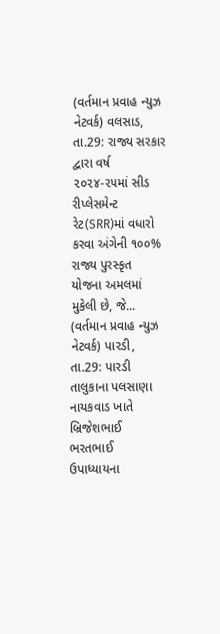(વર્તમાન પ્રવાહ ન્યુઝ નેટવર્ક) વલસાડ, તા.29: રાજ્ય સરકાર દ્વારા વર્ષ ૨૦૨૪-૨૫માં સીડ રીપ્લેસમેન્ટ રેટ(SRR)માં વધારો કરવા અંગેની ૧૦૦% રાજ્ય પુરસ્કૃત યોજના અમલમાં મુકેલી છે, જે...
(વર્તમાન પ્રવાહ ન્યુઝ નેટવર્ક) પારડી, તા.29: પારડી તાલુકાના પલસાણા નાયકવાડ ખાતે બ્રિજેશભાઈ ભરતભાઈ ઉપાધ્યાયના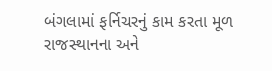બંગલામાં ફર્નિચરનું કામ કરતા મૂળ રાજસ્થાનના અને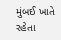મુંબઈ ખાતે રહેતા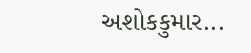અશોકકુમાર...